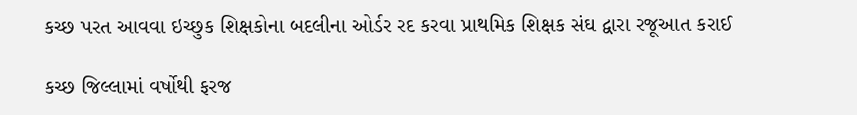કચ્છ પરત આવવા ઇચ્છુક શિક્ષકોના બદલીના ઓર્ડર રદ કરવા પ્રાથમિક શિક્ષક સંઘ દ્વારા રજૂઆત કરાઈ

કચ્છ જિલ્લામાં વર્ષોથી ફરજ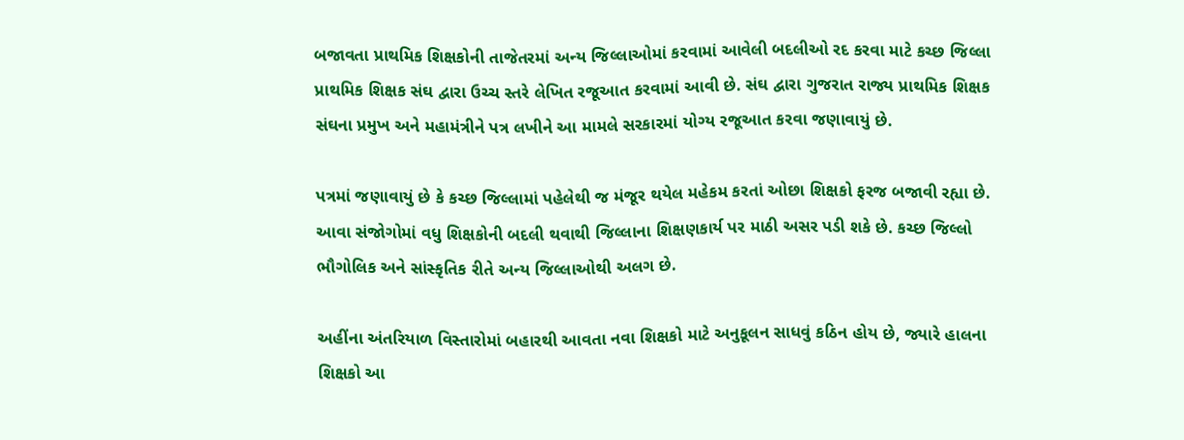બજાવતા પ્રાથમિક શિક્ષકોની તાજેતરમાં અન્ય જિલ્લાઓમાં કરવામાં આવેલી બદલીઓ રદ કરવા માટે કચ્છ જિલ્લા પ્રાથમિક શિક્ષક સંઘ દ્વારા ઉચ્ચ સ્તરે લેખિત રજૂઆત કરવામાં આવી છે. સંઘ દ્વારા ગુજરાત રાજ્ય પ્રાથમિક શિક્ષક સંઘના પ્રમુખ અને મહામંત્રીને પત્ર લખીને આ મામલે સરકારમાં યોગ્ય રજૂઆત કરવા જણાવાયું છે.

પત્રમાં જણાવાયું છે કે કચ્છ જિલ્લામાં પહેલેથી જ મંજૂર થયેલ મહેકમ કરતાં ઓછા શિક્ષકો ફરજ બજાવી રહ્યા છે. આવા સંજોગોમાં વધુ શિક્ષકોની બદલી થવાથી જિલ્લાના શિક્ષણકાર્ય પર માઠી અસર પડી શકે છે. કચ્છ જિલ્લો ભૌગોલિક અને સાંસ્કૃતિક રીતે અન્ય જિલ્લાઓથી અલગ છે.

અહીંના અંતરિયાળ વિસ્તારોમાં બહારથી આવતા નવા શિક્ષકો માટે અનુકૂલન સાધવું કઠિન હોય છે, જ્યારે હાલના શિક્ષકો આ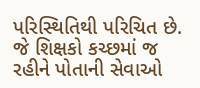પરિસ્થિતિથી પરિચિત છે. જે શિક્ષકો કચ્છમાં જ રહીને પોતાની સેવાઓ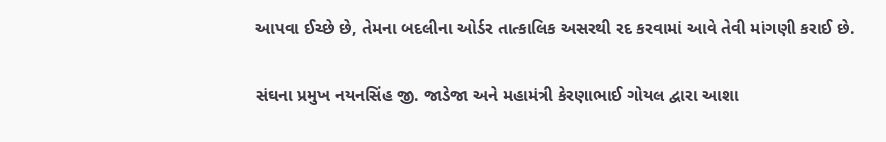આપવા ઈચ્છે છે, તેમના બદલીના ઓર્ડર તાત્કાલિક અસરથી રદ કરવામાં આવે તેવી માંગણી કરાઈ છે.

સંઘના પ્રમુખ નયનસિંહ જી. જાડેજા અને મહામંત્રી કેરણાભાઈ ગોયલ દ્વારા આશા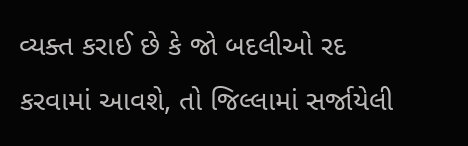વ્યક્ત કરાઈ છે કે જો બદલીઓ રદ કરવામાં આવશે, તો જિલ્લામાં સર્જાયેલી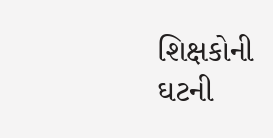શિક્ષકોની ઘટની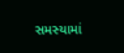સમસ્યામાં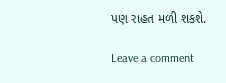પણ રાહત મળી શકશે.

Leave a comment